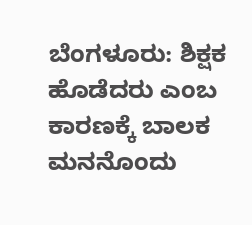ಬೆಂಗಳೂರು: ಶಿಕ್ಷಕ ಹೊಡೆದರು ಎಂಬ ಕಾರಣಕ್ಕೆ ಬಾಲಕ ಮನನೊಂದು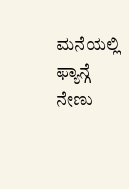ಮನೆಯಲ್ಲಿ ಫ್ಯಾನ್ಗೆ ನೇಣು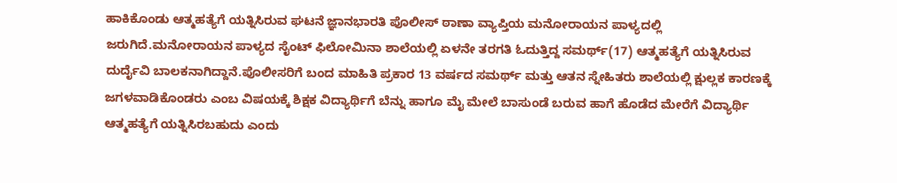ಹಾಕಿಕೊಂಡು ಆತ್ಮಹತ್ಯೆಗೆ ಯತ್ನಿಸಿರುವ ಘಟನೆ ಜ್ಞಾನಭಾರತಿ ಪೊಲೀಸ್ ಠಾಣಾ ವ್ಯಾಪ್ತಿಯ ಮನೋರಾಯನ ಪಾಳ್ಯದಲ್ಲಿ ಜರುಗಿದೆ.ಮನೋರಾಯನ ಪಾಳ್ಯದ ಸೈಂಟ್ ಫಿಲೋಮಿನಾ ಶಾಲೆಯಲ್ಲಿ ಏಳನೇ ತರಗತಿ ಓದುತ್ತಿದ್ದ ಸಮರ್ಥ್(17) ಆತ್ಮಹತ್ಯೆಗೆ ಯತ್ನಿಸಿರುವ ದುರ್ದೈವಿ ಬಾಲಕನಾಗಿದ್ದಾನೆ.ಪೊಲೀಸರಿಗೆ ಬಂದ ಮಾಹಿತಿ ಪ್ರಕಾರ 13 ವರ್ಷದ ಸಮರ್ಥ್ ಮತ್ತು ಆತನ ಸ್ನೇಹಿತರು ಶಾಲೆಯಲ್ಲಿ ಕ್ಷುಲ್ಲಕ ಕಾರಣಕ್ಕೆ ಜಗಳವಾಡಿಕೊಂಡರು ಎಂಬ ವಿಷಯಕ್ಕೆ ಶಿಕ್ಷಕ ವಿದ್ಯಾರ್ಥಿಗೆ ಬೆನ್ನು ಹಾಗೂ ಮೈ ಮೇಲೆ ಬಾಸುಂಡೆ ಬರುವ ಹಾಗೆ ಹೊಡೆದ ಮೇರೆಗೆ ವಿದ್ಯಾರ್ಥಿ ಆತ್ಮಹತ್ಯೆಗೆ ಯತ್ನಿಸಿರಬಹುದು ಎಂದು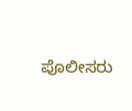ಪೊಲೀಸರು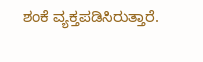ಶಂಕೆ ವ್ಯಕ್ತಪಡಿಸಿರುತ್ತಾರೆ.